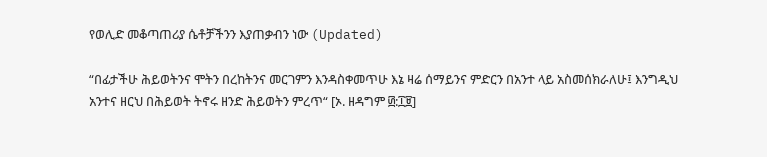የወሊድ መቆጣጠሪያ ሴቶቻችንን እያጠቃብን ነው (Updated)

“በፊታችሁ ሕይወትንና ሞትን በረከትንና መርገምን እንዳስቀመጥሁ እኔ ዛሬ ሰማይንና ምድርን በአንተ ላይ አስመሰክራለሁ፤ እንግዲህ አንተና ዘርህ በሕይወት ትኖሩ ዘንድ ሕይወትን ምረጥ“ [ኦ. ዘዳግም ፴:፲፱]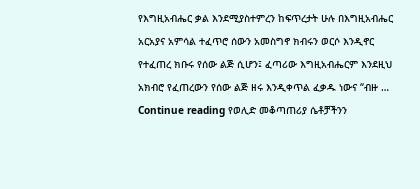የእግዚአብሔር ቃል እንደሚያስተምረን ከፍጥረታት ሁሉ በእግዚአብሔር አርአያና አምሳል ተፈጥሮ ሰውን አመስግኖ ክብሩን ወርሶ እንዲኖር የተፈጠረ ክቡሩ የሰው ልጅ ሲሆን፤ ፈጣሪው እግዚአብሔርም እንደዚህ አክብሮ የፈጠረውን የሰው ልጅ ዘሩ እንዲቀጥል ፈቃዱ ነውና “ብዙ … Continue reading የወሊድ መቆጣጠሪያ ሴቶቻችንን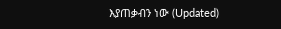እያጠቃብን ነው (Updated)